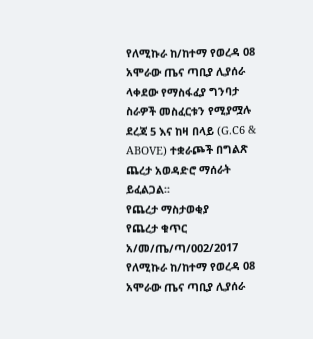የለሚኩራ ከ/ከተማ የወረዳ 08 አሞራው ጤና ጣቢያ ሊያሰራ ላቀደው የማስፋፈያ ግንባታ ስራዎች መስፈርቱን የሚያሟሉ ደረጃ 5 እና ከዛ በላይ (G.C6 & ABOVE) ተቋራጮች በግልጽ ጨረታ አወዳድሮ ማሰራት ይፈልጋል፡፡
የጨረታ ማስታወቂያ
የጨረታ ቁጥር አ/መ/ጤ/ጣ/002/2017
የለሚኩራ ከ/ከተማ የወረዳ 08 አሞራው ጤና ጣቢያ ሊያሰራ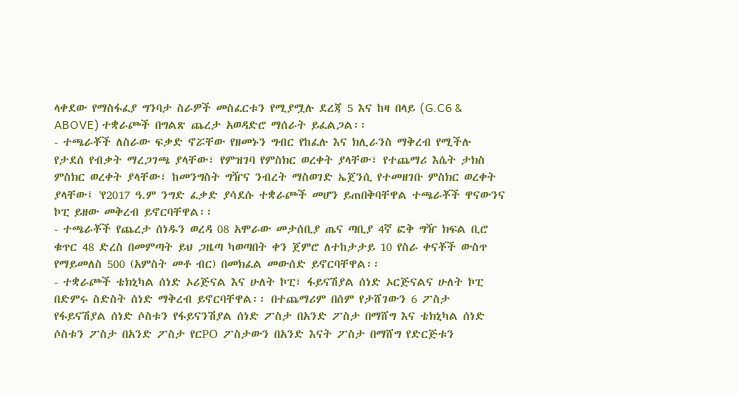ላቀደው የማስፋፈያ ግንባታ ስራዎች መስፈርቱን የሚያሟሉ ደረጃ 5 እና ከዛ በላይ (G.C6 & ABOVE) ተቋራጮች በግልጽ ጨረታ አወዳድሮ ማሰራት ይፈልጋል፡፡
- ተጫራቾች ለስራው ፍቃድ ኖሯቸው የዘመኑን ግብር የከፈሉ እና ክሊራንስ ማቅረብ የሚችሉ የታደሰ የብቃት ማረጋገጫ ያላቸው፣ የምዝገባ የምስክር ወረቀት ያላቸው፣ የተጨማሪ እሴት ታክስ ምስክር ወረቀት ያላቸው፣ ከመንግስት ግዥና ንብረት ማስወገድ ኤጀንሲ የተመዘገቡ ምስክር ወረቀት ያላቸው፤ 'የ2017 ዓ.ም ንግድ ፈቃድ ያሳደሱ ተቋራጮች መሆን ይጠበቅባቸዋል ተጫራቾች ዋናውንና ኮፒ ይዘው መቅረብ ይኖርባቸዋል፡፡
- ተጫራቾች የጨረታ ሰነዱን ወረዳ 08 አሞራው መታሰቢያ ጤና ጣቢያ 4ኛ ፎቅ ግዥ ክፍል ቢሮ ቁጥር 48 ድረስ በመምጣት ይህ ጋዜጣ ካወጣበት ቀን ጀምሮ ለተከታታይ 10 የስራ ቀናቾች ውስጥ የማይመለስ 500 (አምስት መቶ ብር) በመክፈል መውሰድ ይኖርባቸዋል፡፡
- ተቋራጮች ቴክኒካል ሰነድ ኦሪጅናል እና ሁለት ኮፒ፣ ፋይናሽያል ሰነድ ኦርጅናልና ሁለት ኮፒ በድምሩ ስድስት ሰነድ ማቅረብ ይኖርባቸዋል፡፡ በተጨማሪም በሰም የታሸገውን 6 ፖስታ የፋይናሽያል ሰነድ ሶስቱን የፋይናንሽያል ሰነድ ፖስታ በአንድ ፖስታ በማሸግ እና ቴክኒካል ሰነድ ሶስቱን ፖስታ በአንድ ፖስታ የርPO ፖስታውን በአንድ እናት ፖስታ በማሸግ የድርጅቱን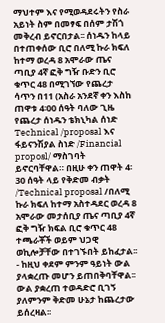ማህተም እና የሚወዳደሩትን የስራ አይነት ስም በመፃፍ በሰም ታሽጎ መቅረብ ይኖርበታል፡፡ ሰነዱን ከላይ በተጠቀሰው ቢሮ በለሚ ኩራ ክፍለ ከተማ ወረዳ 8 አሞራው ጤና ጣቢያ 4ኛ ፎቅ ግዥ ቡድን ቢሮ ቁጥር 48 በሚገኘው የጨረታ ሳጥን በ11 (አስራ አንደኛ ቀን እስከ ጠዋቱ 4፡00 ሰዓት ባለው ጊዜ የጨረታ ሰነዱን ቴክኒካል ሰነድ Technical /proposal እና ፋይናንሽያል ስነድ /Financial proposl/ ማስገባት ይኖርባቸዋል። በዚሁ ቀን ጠዋት 4፡30 ሰዓት ላይ የቅድመ ብቃት /Technical proposal /በለሚ ኩራ ክፍለ ከተማ አስተዳደር ወረዳ 8 አሞራው መታሰቢያ ጤና ጣቢያ 4ኛ ፎቅ ግዥ ክፍል ቢሮ ቁጥር 48 ተጫራቾች ወይም ህጋዊ ወኪሎቻቸው በተገኙበት ይከፈታል፡፡
- ከዚህ ቀደም ምንም ዓይነት ውል ያላቋረጡ መሆን ይጠበቅባቸዋል፡፡ ውል ያቋረጠ ተወዳድሮ ቢገኝ ያለምንም ቅድመ ሁኔታ ከጨረታው ይሰረዛል፡፡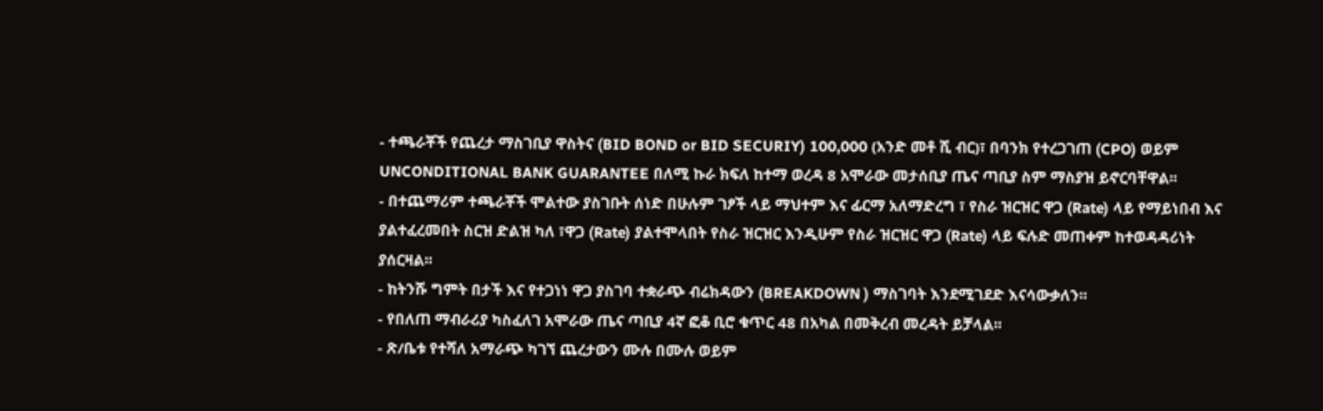- ተጫራቾች የጨረታ ማስገቢያ ዋስትና (BID BOND or BID SECURIY) 100,000 (አንድ መቶ ሺ ብር)፣ በባንክ የተረጋገጠ (CPO) ወይም UNCONDITIONAL BANK GUARANTEE በለሚ ኩራ ክፍለ ከተማ ወረዳ 8 አሞራው መታሰቢያ ጤና ጣቢያ ስም ማስያዝ ይኖርባቸዋል፡፡
- በተጨማሪም ተጫራቾች ሞልተው ያስገቡት ሰነድ በሁሉም ገፆች ላይ ማህተም እና ፊርማ አለማድረግ ፣ የስራ ዝርዝር ዋጋ (Rate) ላይ የማይነበብ እና ያልተፈረመበት ስርዝ ድልዝ ካለ ፣ዋጋ (Rate) ያልተሞላበት የስራ ዝርዝር እንዲሁም የስራ ዝርዝር ዋጋ (Rate) ላይ ፍሉድ መጠቀም ከተወዳዳሪነት ያሰርዛል፡፡
- ከትንሹ ግምት በታች እና የተጋነነ ዋጋ ያስገባ ተቋራጭ ብሬክዳውን (BREAKDOWN ) ማስገባት እንደሚገደድ እናሳውቃለን፡፡
- የበለጠ ማብራሪያ ካስፈለገ አሞራው ጤና ጣቢያ 4ኛ ፎቆ ቢሮ ቁጥር 48 በአካል በመቅረብ መረዳት ይቻላል፡፡
- ጽ/ቤቱ የተሻለ አማራጭ ካገኘ ጨረታውን ሙሉ በሙሉ ወይም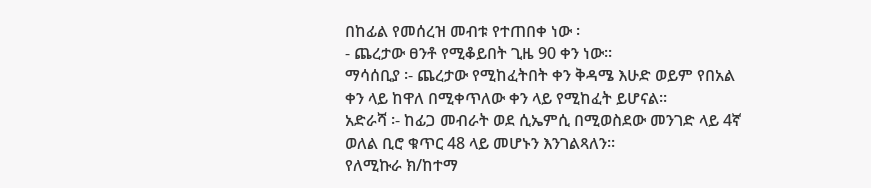በከፊል የመሰረዝ መብቱ የተጠበቀ ነው ፡
- ጨረታው ፀንቶ የሚቆይበት ጊዜ 90 ቀን ነው፡፡
ማሳሰቢያ ፡- ጨረታው የሚከፈትበት ቀን ቅዳሜ እሁድ ወይም የበአል ቀን ላይ ከዋለ በሚቀጥለው ቀን ላይ የሚከፈት ይሆናል፡፡
አድራሻ ፡- ከፊጋ መብራት ወደ ሲኤምሲ በሚወስደው መንገድ ላይ 4ኛ ወለል ቢሮ ቁጥር 48 ላይ መሆኑን እንገልጻለን፡፡
የለሚኩራ ክ/ከተማ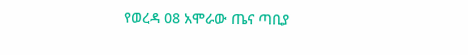የወረዳ 08 አሞራው ጤና ጣቢያ